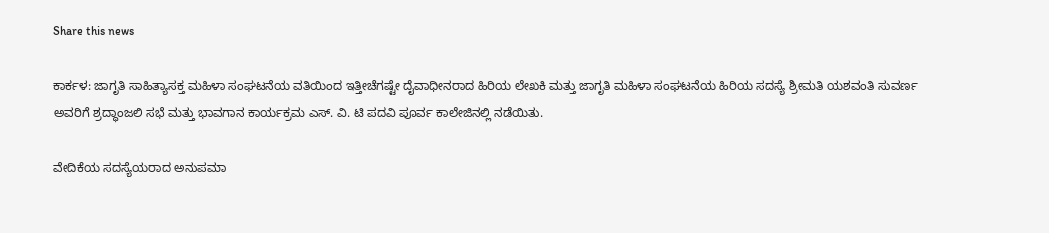Share this news

ಕಾರ್ಕಳ: ಜಾಗೃತಿ ಸಾಹಿತ್ಯಾಸಕ್ತ ಮಹಿಳಾ ಸಂಘಟನೆಯ ವತಿಯಿಂದ ಇತ್ತೀಚೆಗಷ್ಟೇ ದೈವಾಧೀನರಾದ ಹಿರಿಯ ಲೇಖಕಿ ಮತ್ತು ಜಾಗೃತಿ ಮಹಿಳಾ ಸಂಘಟನೆಯ ಹಿರಿಯ ಸದಸ್ಯೆ ಶ್ರೀಮತಿ ಯಶವಂತಿ ಸುವರ್ಣ ಅವರಿಗೆ ಶ್ರದ್ಧಾಂಜಲಿ ಸಭೆ ಮತ್ತು ಭಾವಗಾನ ಕಾರ್ಯಕ್ರಮ ಎಸ್. ವಿ. ಟಿ ಪದವಿ ಪೂರ್ವ ಕಾಲೇಜಿನಲ್ಲಿ ನಡೆಯಿತು.

ವೇದಿಕೆಯ ಸದಸ್ಯೆಯರಾದ ಅನುಪಮಾ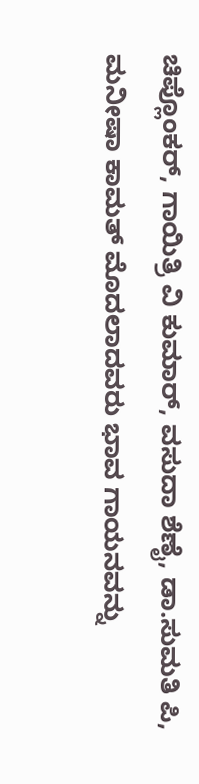ಚಿಪ್ಲೊಂಕರ್, ಗಾಯಿತ್ರಿ ವಿ ಕುಮಾರ್, ವಸುದಾ ಶೆಣೈ, ಡಾ.ಸುಮತಿ ಪಿ, ಮನೀಷಾ ಕಾಮತ್ ಮೊದಲಾದವರು ಭಾವ ಗಾಯನವನ್ನು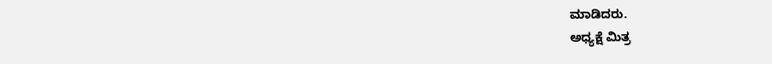ಮಾಡಿದರು.
ಅಧ್ಯಕ್ಷೆ ಮಿತ್ರ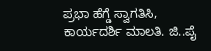ಪ್ರಭಾ ಹೆಗ್ಡೆ ಸ್ವಾಗತಿಸಿ, ಕಾರ್ಯದರ್ಶಿ ಮಾಲತಿ. ಜಿ..ಪೈ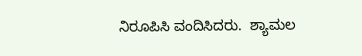ನಿರೂಪಿಸಿ ವಂದಿಸಿದರು.  ಶ್ಯಾಮಲ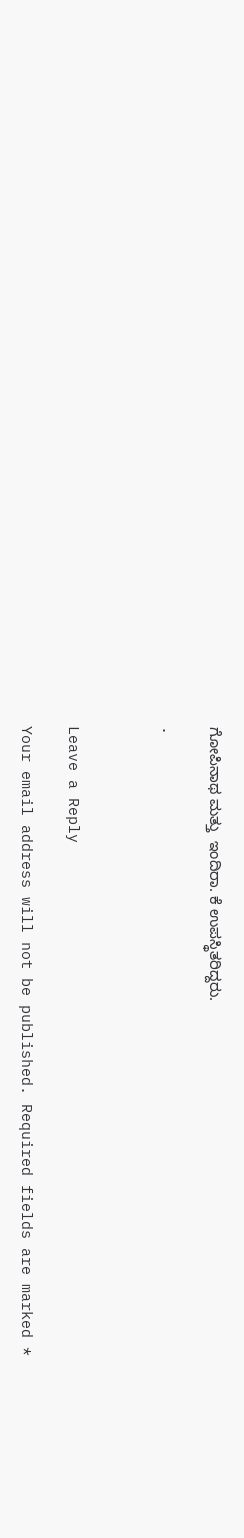ಗೋಪಿನಾಥ ಮತ್ತು  ಇಂದಿರಾ. ಕೆ ಉಪಸ್ಥಿತರಿದ್ದರು.

.



Leave a Reply

Your email address will not be published. Required fields are marked *